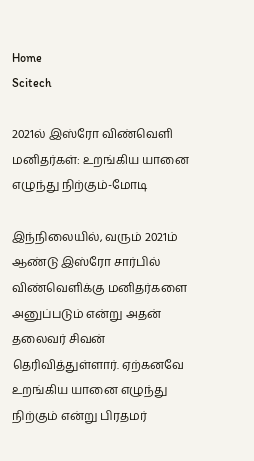Home
Scitech

2021ல் இஸ்ரோ விண்வெளி மனிதர்கள்: உறங்கிய யானை எழுந்து நிற்கும்-மோடி

இந்நிலையில், வரும் 2021ம் ஆண்டு இஸ்ரோ சார்பில் விண்வெளிக்கு மனிதர்களை அனுப்படும் என்று அதன் தலைவர் சிவன் தெரிவித்துள்ளார். ஏற்கனவே உறங்கிய யானை எழுந்து நிற்கும் என்று பிரதமர்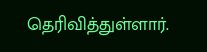தெரிவித்துள்ளார்.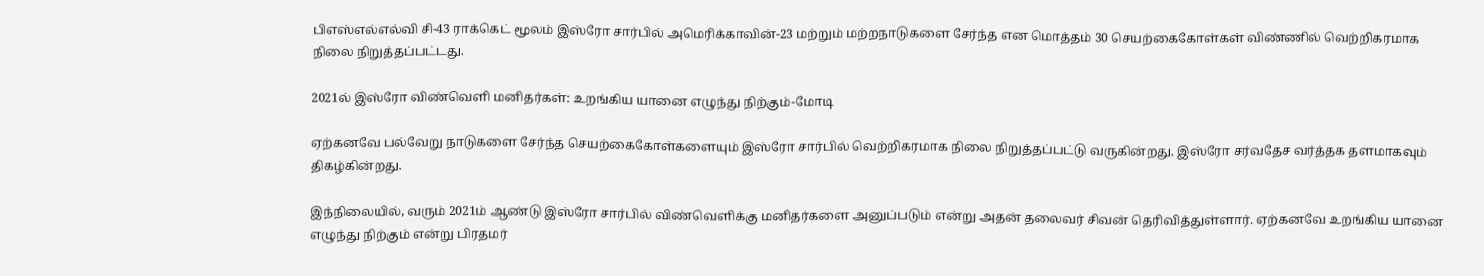பிஎஸ்எல்எல்வி சி-43 ராக்கெட் மூலம் இஸ்ரோ சார்பில் அமெரிக்காவின்-23 மற்றும் மற்றநாடுகளை சேர்ந்த என மொத்தம் 30 செயற்கைகோள்கள் விண்ணில் வெற்றிகரமாக நிலை நிறுத்தப்பட்டது.

2021ல் இஸ்ரோ விண்வெளி மனிதர்கள்: உறங்கிய யானை எழுந்து நிற்கும்-மோடி

ஏற்கனவே பல்வேறு நாடுகளை சேர்ந்த செயற்கைகோள்களையும் இஸ்ரோ சார்பில் வெற்றிகரமாக நிலை நிறுத்தப்பட்டு வருகின்றது. இஸ்ரோ சர்வதேச வர்த்தக தளமாகவும் திகழ்கின்றது.

இந்நிலையில், வரும் 2021ம் ஆண்டு இஸ்ரோ சார்பில் விண்வெளிக்கு மனிதர்களை அனுப்படும் என்று அதன் தலைவர் சிவன் தெரிவித்துள்ளார். ஏற்கனவே உறங்கிய யானை எழுந்து நிற்கும் என்று பிரதமர்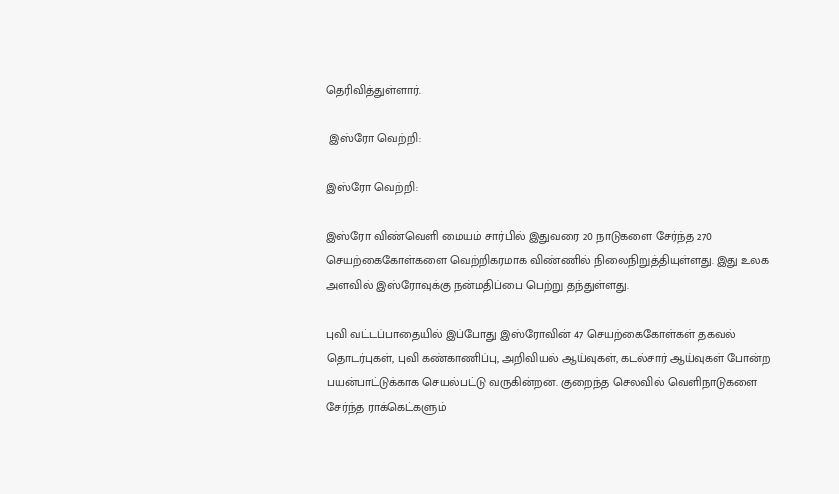தெரிவித்துள்ளார்.

 இஸ்ரோ வெற்றி:

இஸ்ரோ வெற்றி:

இஸ்ரோ விண்வெளி மையம் சார்பில் இதுவரை 20 நாடுகளை சேர்ந்த 270 செயற்கைகோள்களை வெற்றிகரமாக விண்ணில் நிலைநிறுத்தியுள்ளது. இது உலக அளவில் இஸ்ரோவுக்கு நன்மதிப்பை பெற்று தந்துள்ளது.

புவி வட்டப்பாதையில் இப்போது இஸ்ரோவின் 47 செயற்கைகோள்கள் தகவல் தொடர்புகள், புவி கண்காணிப்பு, அறிவியல் ஆய்வுகள், கடல்சார் ஆய்வுகள் போன்ற பயன்பாட்டுக்காக செயல்பட்டு வருகின்றன. குறைந்த செலவில் வெளிநாடுகளை சேர்ந்த ராக்கெட்களும்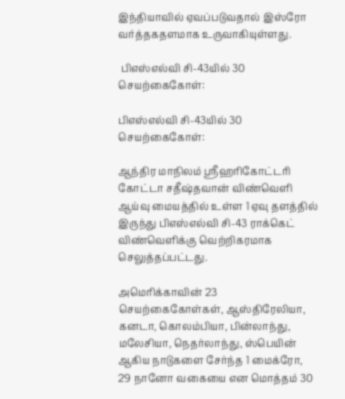இந்தியாவில் ஏவப்படுவதால் இஸ்ரோ வர்த்தகதளமாக உருவாகியுள்ளது.

 பிஎஸ்எல்வி சி-43யில் 30 செயற்கைகோள்:

பிஎஸ்எல்வி சி-43யில் 30 செயற்கைகோள்:

ஆந்திர மாநிலம் ஸ்ரீஹரிகோட்டரி கோட்டா சதீஷ்தவான் விண்வெளி ஆய்வு மையத்தில் உள்ள 1 ஏவு தளத்தில் இருந்து பிஎஸ்எல்வி சி-43 ராக்கெட் விண்வெளிக்கு வெற்றிகரமாக செலுத்தப்பட்டது.

அமெரிக்காவின் 23 செயற்கைகோள்கள், ஆஸ்திரேலியா, கனடா, கொலம்பியா, பின்லாந்து, மலேசியா, நெதர்லாந்து, ஸ்பெயின் ஆகிய நாடுகளை சேர்ந்த 1 மைக்ரோ, 29 நானோ வகையை என மொத்தம் 30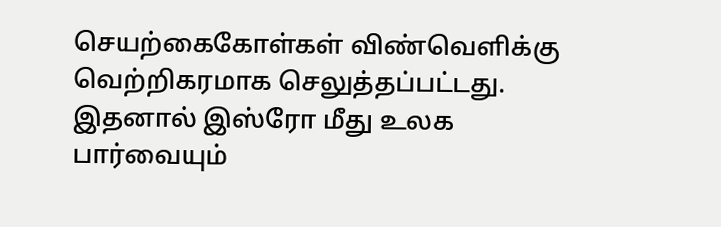செயற்கைகோள்கள் விண்வெளிக்கு வெற்றிகரமாக செலுத்தப்பட்டது. இதனால் இஸ்ரோ மீது உலக பார்வையும்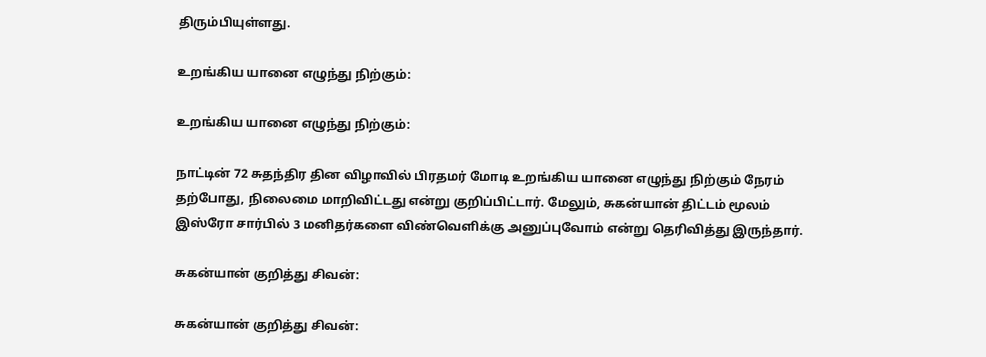திரும்பியுள்ளது.

உறங்கிய யானை எழுந்து நிற்கும்:

உறங்கிய யானை எழுந்து நிற்கும்:

நாட்டின் 72 சுதந்திர தின விழாவில் பிரதமர் மோடி உறங்கிய யானை எழுந்து நிற்கும் நேரம் தற்போது, நிலைமை மாறிவிட்டது என்று குறிப்பிட்டார். மேலும், சுகன்யான் திட்டம் மூலம் இஸ்ரோ சார்பில் 3 மனிதர்களை விண்வெளிக்கு அனுப்புவோம் என்று தெரிவித்து இருந்தார்.

சுகன்யான் குறித்து சிவன்:

சுகன்யான் குறித்து சிவன்: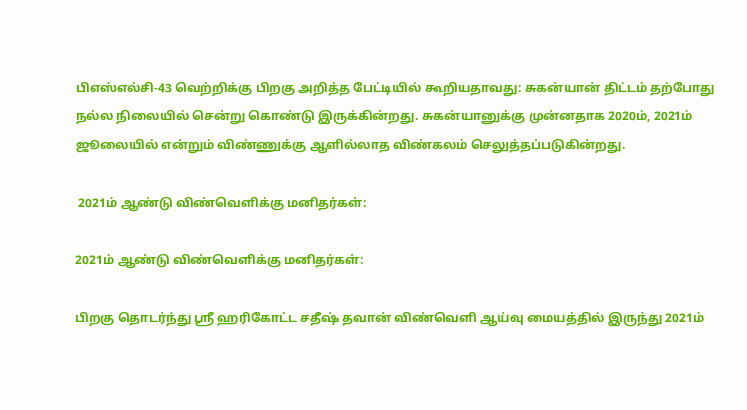பிஎஸ்எல்சி-43 வெற்றிக்கு பிறகு அறித்த பேட்டியில் கூறியதாவது: சுகன்யான் திட்டம் தற்போது நல்ல நிலையில் சென்று கொண்டு இருக்கின்றது. சுகன்யானுக்கு முன்னதாக 2020ம், 2021ம் ஜூலையில் என்றும் விண்ணுக்கு ஆளில்லாத விண்கலம் செலுத்தப்படுகின்றது.

 2021ம் ஆண்டு விண்வெளிக்கு மனிதர்கள்:

2021ம் ஆண்டு விண்வெளிக்கு மனிதர்கள்:

பிறகு தொடர்ந்து ஸ்ரீ ஹரிகோட்ட சதீஷ் தவான் விண்வெளி ஆய்வு மையத்தில் இருந்து 2021ம்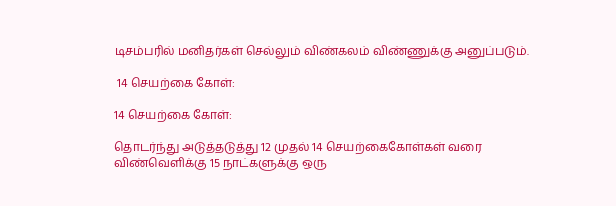டிசம்பரில் மனிதர்கள் செல்லும் விண்கலம் விண்ணுக்கு அனுப்படும்.

 14 செயற்கை கோள்:

14 செயற்கை கோள்:

தொடர்ந்து அடுத்தடுத்து 12 முதல் 14 செயற்கைகோள்கள் வரை விண்வெளிக்கு 15 நாட்களுக்கு ஒரு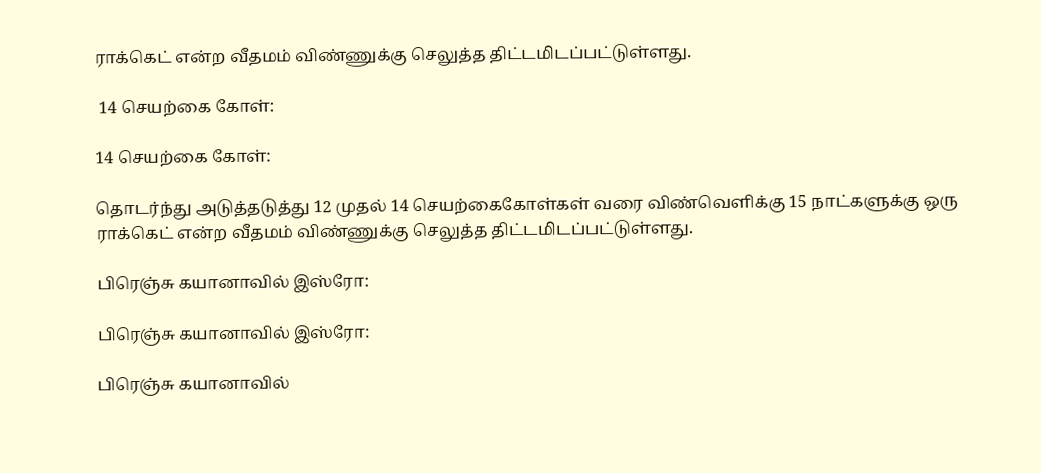ராக்கெட் என்ற வீதமம் விண்ணுக்கு செலுத்த திட்டமிடப்பட்டுள்ளது.

 14 செயற்கை கோள்:

14 செயற்கை கோள்:

தொடர்ந்து அடுத்தடுத்து 12 முதல் 14 செயற்கைகோள்கள் வரை விண்வெளிக்கு 15 நாட்களுக்கு ஒரு ராக்கெட் என்ற வீதமம் விண்ணுக்கு செலுத்த திட்டமிடப்பட்டுள்ளது.

பிரெஞ்சு கயானாவில் இஸ்ரோ:

பிரெஞ்சு கயானாவில் இஸ்ரோ:

பிரெஞ்சு கயானாவில்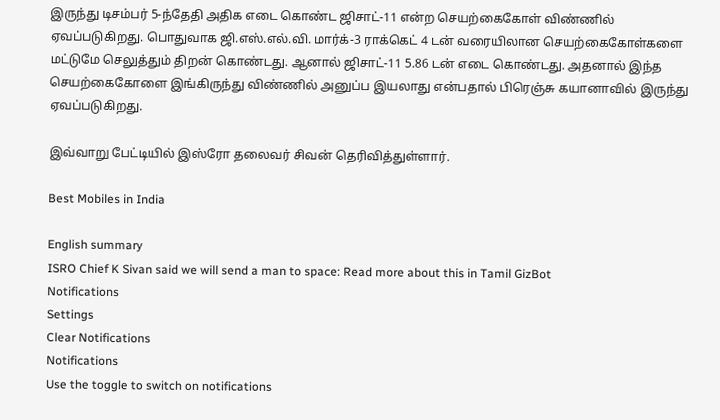இருந்து டிசம்பர் 5-ந்தேதி அதிக எடை கொண்ட ஜிசாட்-11 என்ற செயற்கைகோள் விண்ணில் ஏவப்படுகிறது. பொதுவாக ஜி.எஸ்.எல்.வி. மார்க்-3 ராக்கெட் 4 டன் வரையிலான செயற்கைகோள்களை மட்டுமே செலுத்தும் திறன் கொண்டது. ஆனால் ஜிசாட்-11 5.86 டன் எடை கொண்டது. அதனால் இந்த செயற்கைகோளை இங்கிருந்து விண்ணில் அனுப்ப இயலாது என்பதால் பிரெஞ்சு கயானாவில் இருந்து ஏவப்படுகிறது.

இவ்வாறு பேட்டியில் இஸ்ரோ தலைவர் சிவன் தெரிவித்துள்ளார்.

Best Mobiles in India

English summary
ISRO Chief K Sivan said we will send a man to space: Read more about this in Tamil GizBot
Notifications
Settings
Clear Notifications
Notifications
Use the toggle to switch on notifications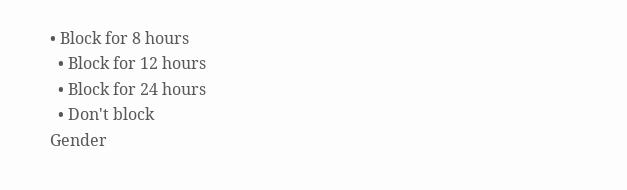• Block for 8 hours
  • Block for 12 hours
  • Block for 24 hours
  • Don't block
Gender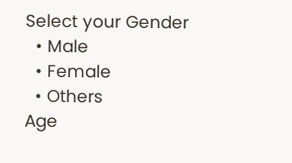Select your Gender
  • Male
  • Female
  • Others
Age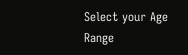Select your Age Range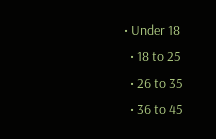• Under 18
  • 18 to 25
  • 26 to 35
  • 36 to 45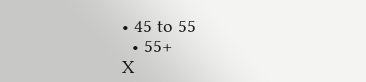• 45 to 55
  • 55+
X